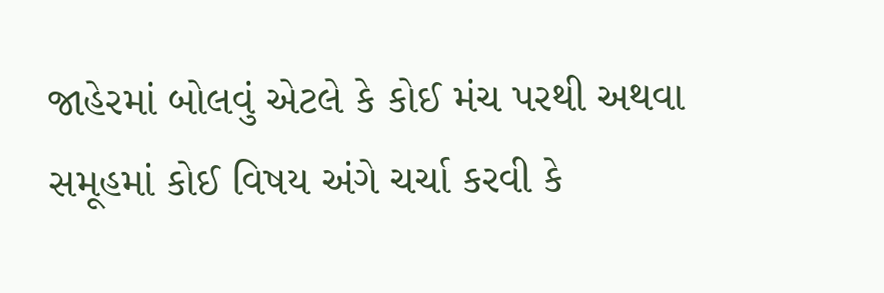જાહેરમાં બોલવું એટલે કે કોઈ મંચ પરથી અથવા સમૂહમાં કોઈ વિષય અંગે ચર્ચા કરવી કે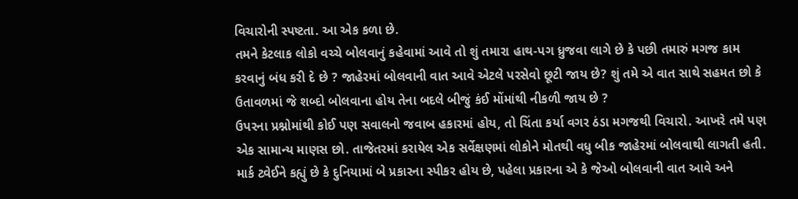વિચારોની સ્પષ્ટતા. આ એક કળા છે.
તમને કેટલાક લોકો વચ્ચે બોલવાનું કહેવામાં આવે તો શું તમારા હાથ-પગ ધ્રુજવા લાગે છે કે પછી તમારું મગજ કામ કરવાનું બંધ કરી દે છે ? જાહેરમાં બોલવાની વાત આવે એટલે પરસેવો છૂટી જાય છે? શું તમે એ વાત સાથે સહમત છો કે ઉતાવળમાં જે શબ્દો બોલવાના હોય તેના બદલે બીજું કંઈ મોંમાંથી નીકળી જાય છે ?
ઉપરના પ્રશ્નોમાંથી કોઈ પણ સવાલનો જવાબ હકારમાં હોય, તો ચિંતા કર્યા વગર ઠંડા મગજથી વિચારો. આખરે તમે પણ એક સામાન્ય માણસ છો. તાજેતરમાં કરાયેલ એક સર્વેક્ષણમાં લોકોને મોતથી વધુ બીક જાહેરમાં બોલવાથી લાગતી હતી. માર્ક ટ્વેઈને કહ્યું છે કે દુનિયામાં બે પ્રકારના સ્પીકર હોય છે, પહેલા પ્રકારના એ કે જેઓ બોલવાની વાત આવે અને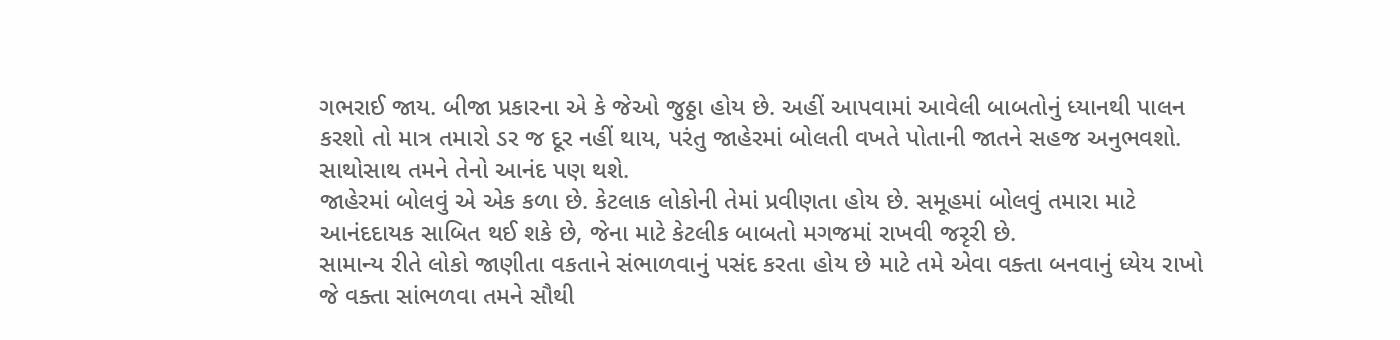ગભરાઈ જાય. બીજા પ્રકારના એ કે જેઓ જુઠ્ઠા હોય છે. અહીં આપવામાં આવેલી બાબતોનું ધ્યાનથી પાલન કરશો તો માત્ર તમારો ડર જ દૂર નહીં થાય, પરંતુ જાહેરમાં બોલતી વખતે પોતાની જાતને સહજ અનુભવશો. સાથોસાથ તમને તેનો આનંદ પણ થશે.
જાહેરમાં બોલવું એ એક કળા છે. કેટલાક લોકોની તેમાં પ્રવીણતા હોય છે. સમૂહમાં બોલવું તમારા માટે આનંદદાયક સાબિત થઈ શકે છે, જેના માટે કેટલીક બાબતો મગજમાં રાખવી જરૃરી છે.
સામાન્ય રીતે લોકો જાણીતા વકતાને સંભાળવાનું પસંદ કરતા હોય છે માટે તમે એવા વક્તા બનવાનું ધ્યેય રાખો જે વક્તા સાંભળવા તમને સૌથી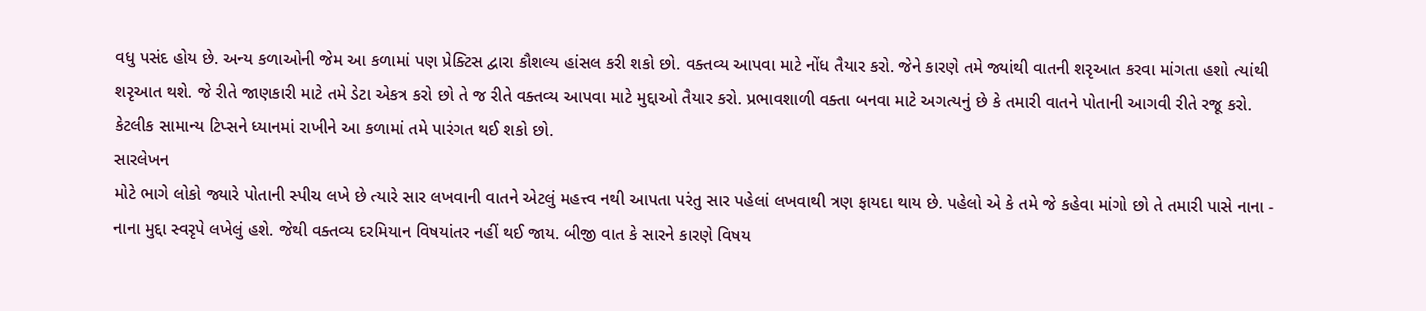વધુ પસંદ હોય છે. અન્ય કળાઓની જેમ આ કળામાં પણ પ્રેક્ટિસ દ્વારા કૌશલ્ય હાંસલ કરી શકો છો. વક્તવ્ય આપવા માટે નોંધ તૈયાર કરો. જેને કારણે તમે જ્યાંથી વાતની શરૃઆત કરવા માંગતા હશો ત્યાંથી શરૃઆત થશે. જે રીતે જાણકારી માટે તમે ડેટા એકત્ર કરો છો તે જ રીતે વક્તવ્ય આપવા માટે મુદ્દાઓ તૈયાર કરો. પ્રભાવશાળી વક્તા બનવા માટે અગત્યનું છે કે તમારી વાતને પોતાની આગવી રીતે રજૂ કરો. કેટલીક સામાન્ય ટિપ્સને ધ્યાનમાં રાખીને આ કળામાં તમે પારંગત થઈ શકો છો.
સારલેખન
મોટે ભાગે લોકો જ્યારે પોતાની સ્પીચ લખે છે ત્યારે સાર લખવાની વાતને એટલું મહત્ત્વ નથી આપતા પરંતુ સાર પહેલાં લખવાથી ત્રણ ફાયદા થાય છે. પહેલો એ કે તમે જે કહેવા માંગો છો તે તમારી પાસે નાના - નાના મુદ્દા સ્વરૃપે લખેલું હશે. જેથી વક્તવ્ય દરમિયાન વિષયાંતર નહીં થઈ જાય. બીજી વાત કે સારને કારણે વિષય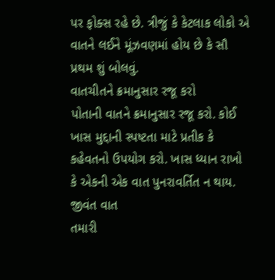પર ફોક્સ રહે છે. ત્રીજું કે કેટલાક લોકો એ વાતને લઈને મૂંઝવણમાં હોય છે કે સૌ પ્રથમ શું બોલવું.
વાતચીતને ક્રમાનુસાર રજૂ કરો
પોતાની વાતને ક્રમાનુસાર રજૂ કરો. કોઈ ખાસ મુદ્દાની સ્પષ્ટતા માટે પ્રતીક કે કહેવતનો ઉપયોગ કરો. ખાસ ધ્યાન રાખો કે એકની એક વાત પુનરાવર્તિત ન થાય.
જીવંત વાત
તમારી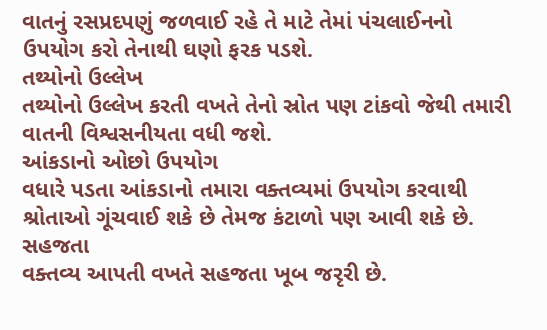વાતનું રસપ્રદપણું જળવાઈ રહે તે માટે તેમાં પંચલાઈનનો ઉપયોગ કરો તેનાથી ઘણો ફરક પડશે.
તથ્યોનો ઉલ્લેખ
તથ્યોનો ઉલ્લેખ કરતી વખતે તેનો સ્રોત પણ ટાંકવો જેથી તમારી વાતની વિશ્વસનીયતા વધી જશે.
આંકડાનો ઓછો ઉપયોગ
વધારે પડતા આંકડાનો તમારા વક્તવ્યમાં ઉપયોગ કરવાથી શ્રોતાઓ ગૂંચવાઈ શકે છે તેમજ કંટાળો પણ આવી શકે છે.
સહજતા
વક્તવ્ય આપતી વખતે સહજતા ખૂબ જરૃરી છે.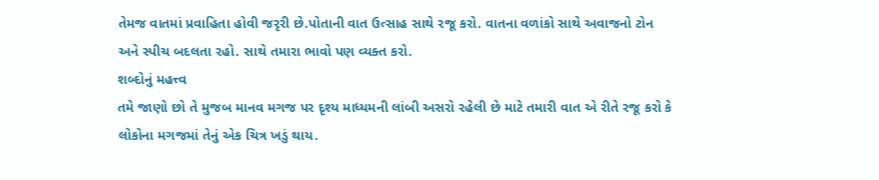તેમજ વાતમાં પ્રવાહિતા હોવી જરૃરી છે.પોતાની વાત ઉત્સાહ સાથે રજૂ કરો. વાતના વળાંકો સાથે અવાજનો ટોન અને સ્પીચ બદલતા રહો. સાથે તમારા ભાવો પણ વ્યક્ત કરો.
શબ્દોનું મહત્ત્વ
તમે જાણો છો તે મુજબ માનવ મગજ પર દૃશ્ય માધ્યમની લાંબી અસરો રહેલી છે માટે તમારી વાત એ રીતે રજૂ કરો કે લોકોના મગજમાં તેનું એક ચિત્ર ખડું થાય.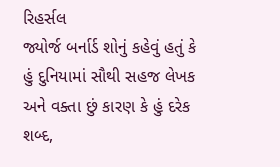રિહર્સલ
જ્યોર્જ બર્નાર્ડ શોનું કહેવું હતું કે હું દુનિયામાં સૌથી સહજ લેખક અને વક્તા છું કારણ કે હું દરેક શબ્દ,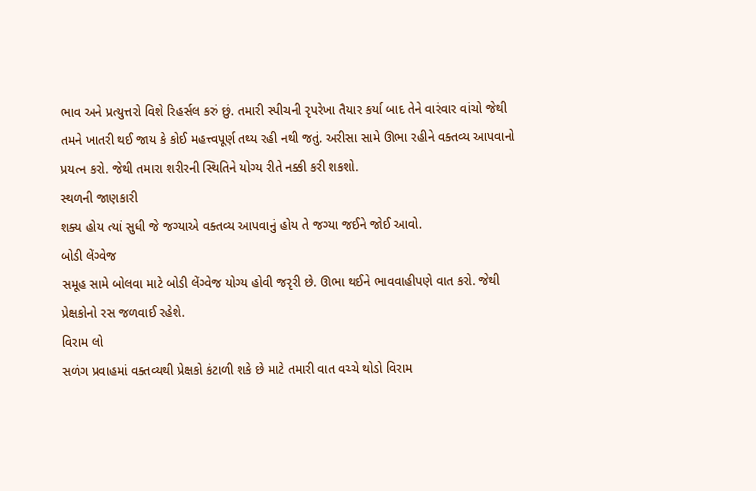ભાવ અને પ્રત્યુત્તરો વિશે રિહર્સલ કરું છું. તમારી સ્પીચની રૃપરેખા તૈયાર કર્યા બાદ તેને વારંવાર વાંચો જેથી તમને ખાતરી થઈ જાય કે કોઈ મહત્ત્વપૂર્ણ તથ્ય રહી નથી જતું. અરીસા સામે ઊભા રહીને વક્તવ્ય આપવાનો પ્રયત્ન કરો. જેથી તમારા શરીરની સ્થિતિને યોગ્ય રીતે નક્કી કરી શકશો.
સ્થળની જાણકારી
શક્ય હોય ત્યાં સુધી જે જગ્યાએ વક્તવ્ય આપવાનું હોય તે જગ્યા જઈને જોઈ આવો.
બોડી લેંગ્વેજ
સમૂહ સામે બોલવા માટે બોડી લેંગ્વેજ યોગ્ય હોવી જરૃરી છે. ઊભા થઈને ભાવવાહીપણે વાત કરો. જેથી પ્રેક્ષકોનો રસ જળવાઈ રહેશે.
વિરામ લો
સળંગ પ્રવાહમાં વક્તવ્યથી પ્રેક્ષકો કંટાળી શકે છે માટે તમારી વાત વચ્ચે થોડો વિરામ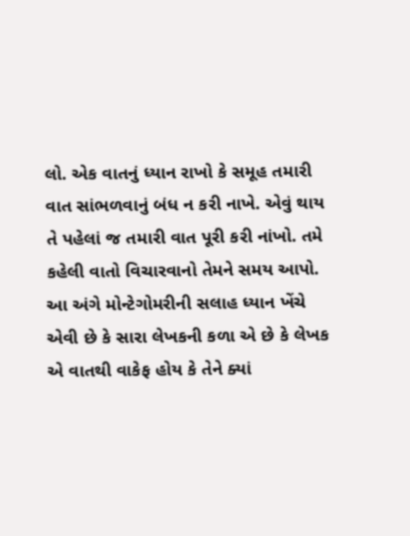લો. એક વાતનું ધ્યાન રાખો કે સમૂહ તમારી વાત સાંભળવાનું બંધ ન કરી નાખે. એવું થાય તે પહેલાં જ તમારી વાત પૂરી કરી નાંખો. તમે કહેલી વાતો વિચારવાનો તેમને સમય આપો. આ અંગે મોન્ટેગોમરીની સલાહ ધ્યાન ખેંચે એવી છે કે સારા લેખકની કળા એ છે કે લેખક એ વાતથી વાકેફ હોય કે તેને ક્યાં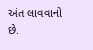અંત લાવવાનો છે.